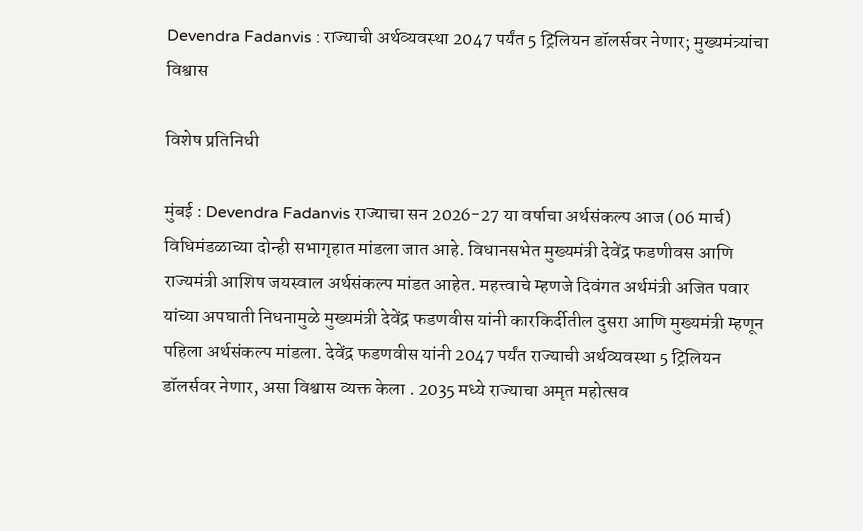Devendra Fadanvis : राज्याची अर्थव्यवस्था 2047 पर्यंत 5 ट्रिलियन डॉलर्सवर नेणार; मुख्यमंत्र्यांचा विश्वास

विशेष प्रतिनिधी

मुंबई : Devendra Fadanvis राज्याचा सन 2026-27 या वर्षाचा अर्थसंकल्प आज (06 मार्च) विधिमंडळाच्या दोन्ही सभागृहात मांडला जात आहे. विधानसभेत मुख्यमंत्री देवेंद्र फडणीवस आणि राज्यमंत्री आशिष जयस्वाल अर्थसंकल्प मांडत आहेत. महत्त्वाचे म्हणजे दिवंगत अर्थमंत्री अजित पवार यांच्या अपघाती निधनामुळे मुख्यमंत्री देवेंद्र फडणवीस यांनी कारकिर्दीतील दुसरा आणि मुख्यमंत्री म्हणून पहिला अर्थसंकल्प मांडला. देवेंद्र फडणवीस यांनी 2047 पर्यंत राज्याची अर्थव्यवस्था 5 ट्रिलियन डॉलर्सवर नेणार, असा विश्वास व्यक्त केला . 2035 मध्ये राज्याचा अमृत महोत्सव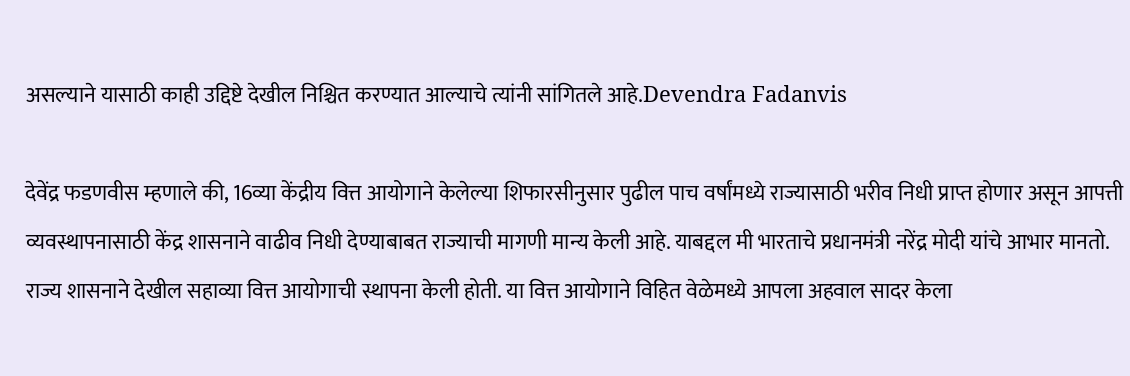असल्याने यासाठी काही उद्दिष्टे देखील निश्चित करण्यात आल्याचे त्यांनी सांगितले आहे.Devendra Fadanvis

देवेंद्र फडणवीस म्हणाले की, 16व्या केंद्रीय वित्त आयोगाने केलेल्या शिफारसीनुसार पुढील पाच वर्षांमध्ये राज्यासाठी भरीव निधी प्राप्त होणार असून आपत्ती व्यवस्थापनासाठी केंद्र शासनाने वाढीव निधी देण्याबाबत राज्याची मागणी मान्य केली आहे. याबद्दल मी भारताचे प्रधानमंत्री नरेंद्र मोदी यांचे आभार मानतो. राज्य शासनाने देखील सहाव्या वित्त आयोगाची स्थापना केली होती. या वित्त आयोगाने विहित वेळेमध्ये आपला अहवाल सादर केला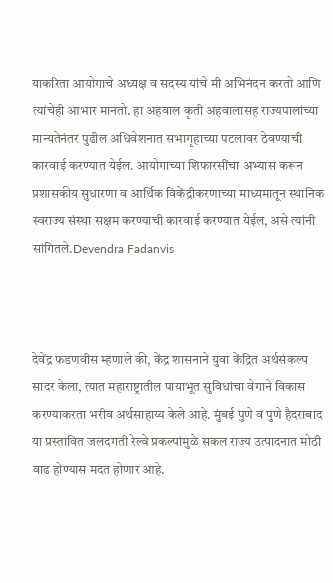याकरिता आयोगाचे अध्यक्ष व सदस्य यांचे मी अभिनंदन करतो आणि त्यांचेही आभार मानतो. हा अहवाल कृती अहवालासह राज्यपालांच्या मान्यतेनंतर पुढील अधिवेशनात सभागृहाच्या पटलावर ठेवण्याची कारवाई करण्यात येईल. आयोगाच्या शिफारसींचा अभ्यास करून प्रशासकीय सुधारणा व आर्थिक विकेंद्रीकरणाच्या माध्यमातून स्थानिक स्वराज्य संस्था सक्षम करण्याची कारवाई करण्यात येईल, असे त्यांनी सांगितले.Devendra Fadanvis



देवेंद्र फडणवीस म्हणाले की, केंद्र शासनाने युवा केंद्रित अर्थसंकल्प सादर केला, त्यात महाराष्ट्रातील पायाभूत सुविधांचा वेगाने विकास करण्याकरता भरीव अर्थसाहाय्य केले आहे. मुंबई पुणे व पुणे हैदराबाद या प्रस्तावित जलदगती रेल्वे प्रकल्पांमुळे सकल राज्य उत्पादनात मोठी वाढ होण्यास मदत होणार आहे.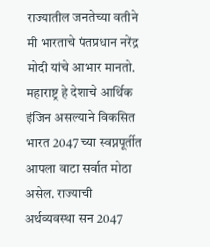राज्यातील जनतेच्या वतीने मी भारताचे पंतप्रधान नरेंद्र मोदी यांचे आभार मानतो. महाराष्ट्र हे देशाचे आर्थिक इंजिन असल्याने विकसित भारत 2047 च्या स्वप्नपूर्तीत आपला वाटा सर्वात मोठा असेल. राज्याची अर्थव्यवस्था सन 2047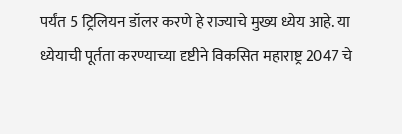पर्यंत 5 ट्रिलियन डॉलर करणे हे राज्याचे मुख्य ध्येय आहे. या ध्येयाची पूर्तता करण्याच्या दृष्टीने विकसित महाराष्ट्र 2047 चे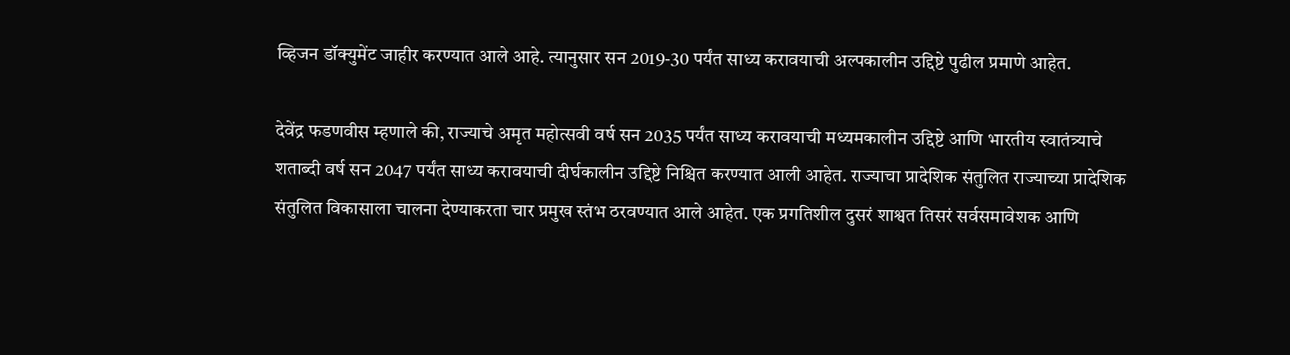व्हिजन डॉक्युमेंट जाहीर करण्यात आले आहे. त्यानुसार सन 2019-30 पर्यंत साध्य करावयाची अल्पकालीन उद्दिष्टे पुढील प्रमाणे आहेत.

देवेंद्र फडणवीस म्हणाले की, राज्याचे अमृत महोत्सवी वर्ष सन 2035 पर्यंत साध्य करावयाची मध्यमकालीन उद्दिष्टे आणि भारतीय स्वातंत्र्याचे शताब्दी वर्ष सन 2047 पर्यंत साध्य करावयाची दीर्घकालीन उद्दिष्टे निश्चित करण्यात आली आहेत. राज्याचा प्रादेशिक संतुलित राज्याच्या प्रादेशिक संतुलित विकासाला चालना देण्याकरता चार प्रमुख स्तंभ ठरवण्यात आले आहेत. एक प्रगतिशील दुसरं शाश्वत तिसरं सर्वसमावेशक आणि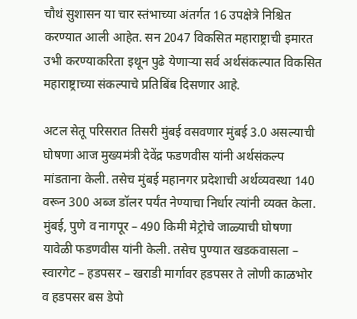चौथं सुशासन या चार स्तंभाच्या अंतर्गत 16 उपक्षेत्रे निश्चित करण्यात आली आहेत. सन 2047 विकसित महाराष्ट्राची इमारत उभी करण्याकरिता इथून पुढे येणाऱ्या सर्व अर्थसंकल्पात विकसित महाराष्ट्राच्या संकल्पाचे प्रतिबिंब दिसणार आहे.

अटल सेतू परिसरात तिसरी मुंबई वसवणार मुंबई 3.0 असल्याची घोषणा आज मुख्यमंत्री देवेंद्र फडणवीस यांनी अर्थसंकल्प मांडताना केली. तसेच मुंबई महानगर प्रदेशाची अर्थव्यवस्था 140 वरून 300 अब्ज डॉलर पर्यंत नेण्याचा निर्धार त्यांनी व्यक्त केला. मुंबई, पुणे व नागपूर – 490 किमी मेट्रोचे जाळ्याची घोषणा यावेळी फडणवीस यांनी केली. तसेच पुण्यात खडकवासला – स्वारगेट – हडपसर – खराडी मार्गावर हडपसर ते लोणी काळभोर व हडपसर बस डेपो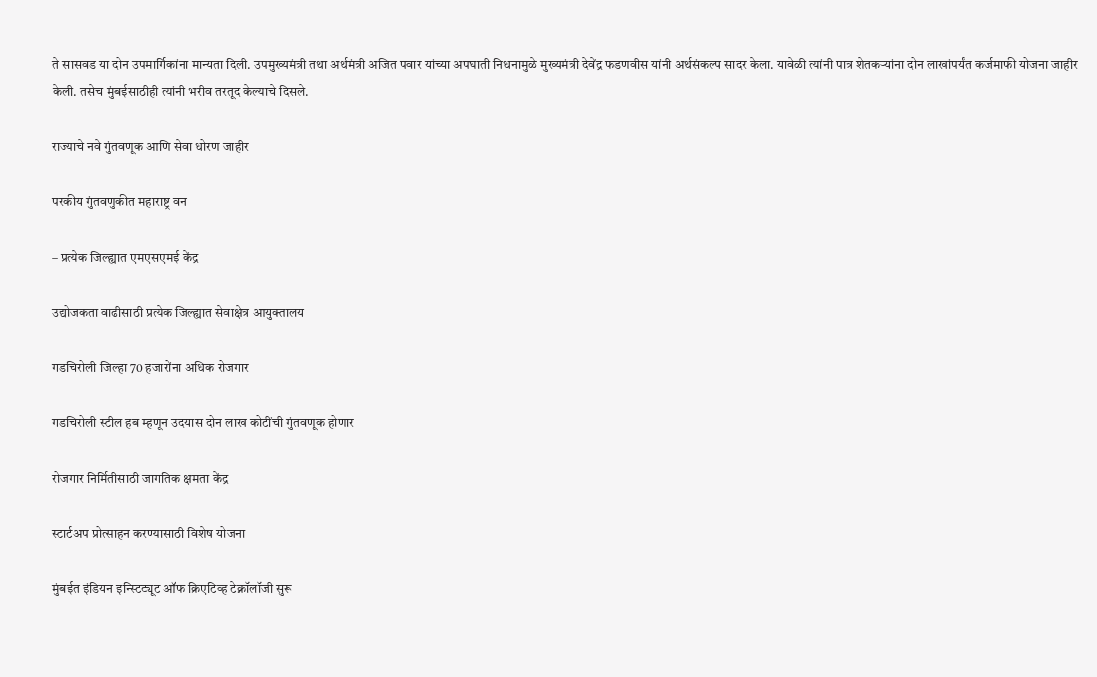ते सासवड या दोन उपमार्गिकांना मान्यता दिली. उपमुख्यमंत्री तथा अर्थमंत्री अजित पवार यांच्या अपघाती निधनामुळे मुख्यमंत्री देवेंद्र फडणवीस यांनी अर्थसंकल्प सादर केला. यावेळी त्यांनी पात्र शेतकऱ्यांना दोन लाखांपर्यंत कर्जमाफी योजना जाहीर केली. तसेच मुंबईसाठीही त्यांनी भरीव तरतूद केल्याचे दिसले.

राज्याचे नवे गुंतवणूक आणि सेवा धोरण जाहीर

परकीय गुंतवणुकीत महाराष्ट्र वन

– प्रत्येक जिल्ह्यात एमएसएमई केंद्र

उद्योजकता वाढीसाठी प्रत्येक जिल्ह्यात सेवाक्षेत्र आयुक्तालय

गडचिरोली जिल्हा 70 हजारोंना अधिक रोजगार

गडचिरोली स्टील हब म्हणून उदयास दोन लाख कोटींची गुंतवणूक होणार

रोजगार निर्मितीसाठी जागतिक क्षमता केंद्र

स्टार्टअप प्रोत्साहन करण्यासाठी विशेष योजना

मुंबईत इंडियन इन्स्टिट्यूट ऑफ क्रिएटिव्ह टेक्नॉलॉजी सुरू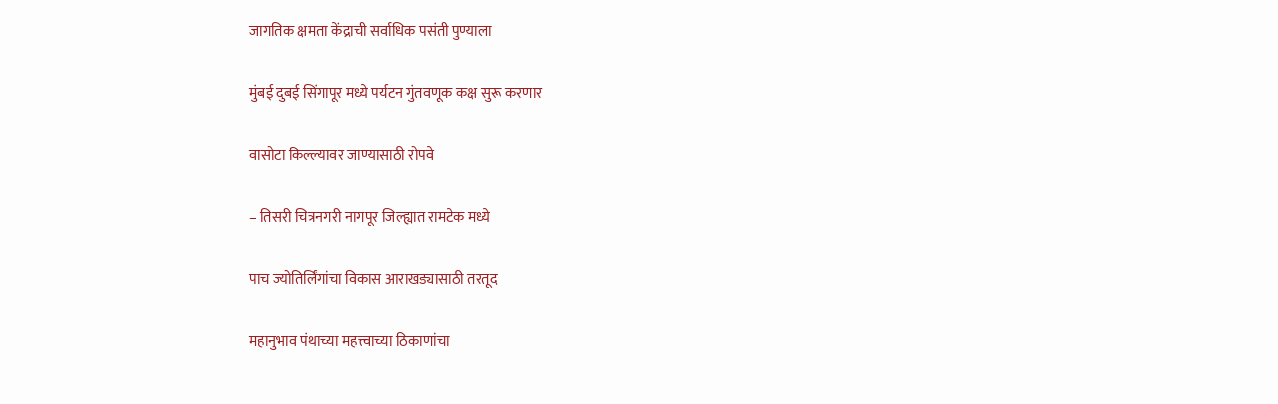जागतिक क्षमता केंद्राची सर्वाधिक पसंती पुण्याला

मुंबई दुबई सिंगापूर मध्ये पर्यटन गुंतवणूक कक्ष सुरू करणार

वासोटा किल्ल्यावर जाण्यासाठी रोपवे

– तिसरी चित्रनगरी नागपूर जिल्ह्यात रामटेक मध्ये

पाच ज्योतिर्लिंगांचा विकास आराखड्यासाठी तरतूद

महानुभाव पंथाच्या महत्त्वाच्या ठिकाणांचा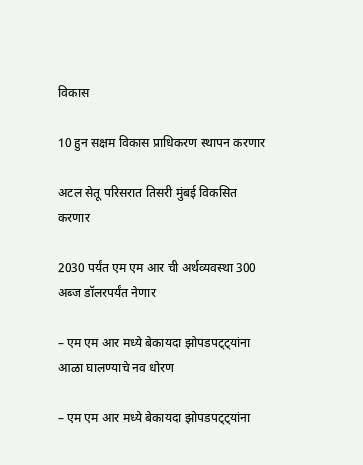विकास

10 हुन सक्षम विकास प्राधिकरण स्थापन करणार

अटल सेतू परिसरात तिसरी मुंबई विकसित करणार

2030 पर्यंत एम एम आर ची अर्थव्यवस्था 300 अब्ज डॉलरपर्यंत नेणार

– एम एम आर मध्ये बेकायदा झोपडपट्ट्यांना आळा घालण्याचे नव धोरण

– एम एम आर मध्ये बेकायदा झोपडपट्ट्यांना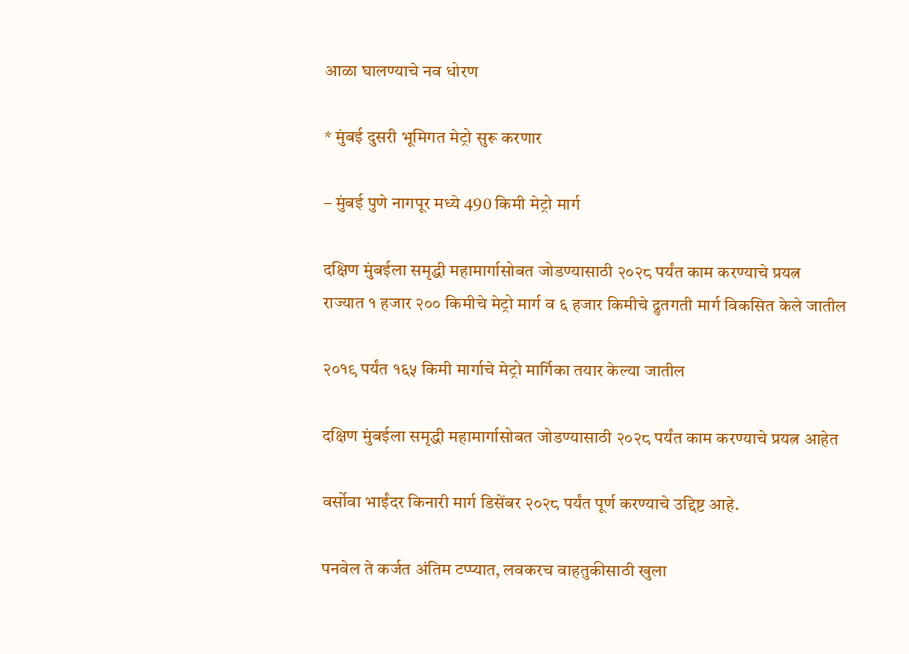आळा घालण्याचे नव धोरण

* मुंबई दुसरी भूमिगत मेट्रो सुरू करणार

– मुंबई पुणे नागपूर मध्ये 490 किमी मेट्रो मार्ग

दक्षिण मुंबईला समृद्धी महामार्गासोबत जोडण्यासाठी २०२८ पर्यंत काम करण्याचे प्रयत्न
राज्यात १ हजार २०० किमीचे मेट्रो मार्ग व ६ हजार किमीचे द्रुतगती मार्ग विकसित केले जातील

२०१९ पर्यंत १६५ किमी मार्गाचे मेट्रो मार्गिका तयार केल्या जातील

दक्षिण मुंबईला समृद्धी महामार्गासोबत जोडण्यासाठी २०२८ पर्यंत काम करण्याचे प्रयत्न आहेत

वर्सोवा भाईंदर किनारी मार्ग डिसेंबर २०२८ पर्यंत पूर्ण करण्याचे उद्दिष्ट आहे.

पनवेल ते कर्जत अंतिम टप्प्यात, लवकरच वाहतुकीसाठी खुला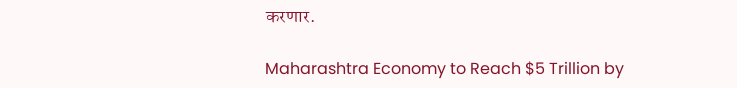करणार.

Maharashtra Economy to Reach $5 Trillion by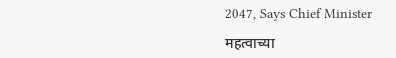2047, Says Chief Minister

महत्वाच्या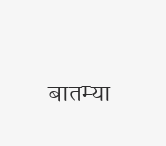बातम्या